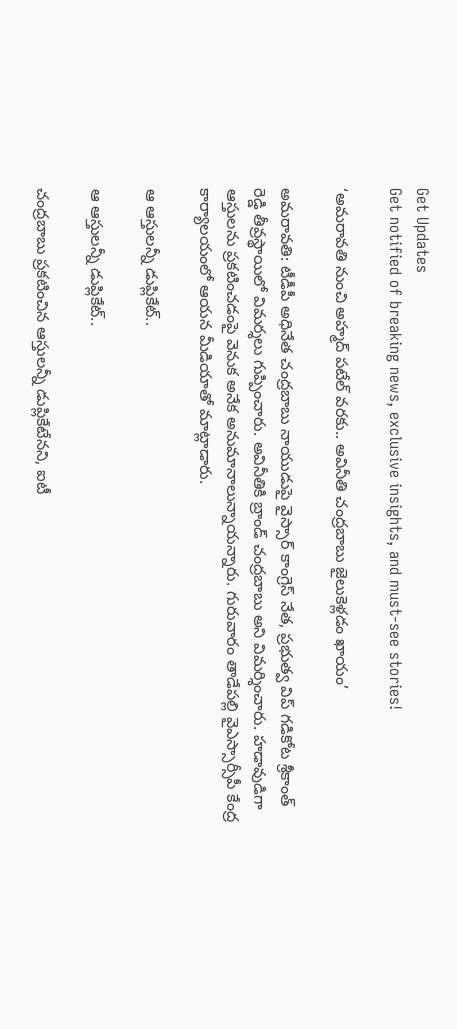Get Updates
Get notified of breaking news, exclusive insights, and must-see stories!

‘అమరావతి నుంచి అహ్మద్ పటేల్ వరకు.. అవినీతి చంద్రబాబు జైలుకెళ్లడం ఖాయం’

అమరావతి: టీడీపీ అధినేత చంద్రబాబు నాయుడుపై వైస్సార్ కాంగ్రెస్ నేత, ప్రభుత్వ విప్ గడికోట శ్రీకాంత్ రెడ్డి తీవ్రస్థాయిలో విమర్శలు గుప్పించారు. అవినీతికి బ్రాండ్ చంద్రబాబు అని విమర్శించారు. హడావుడిగా ఆస్తులను ప్రకటించడంపై వెనుక అనేక అనుమానాలున్నాయన్నారు. గురువారం తాడేపల్లి వైఎస్సార్సీపీ కేంద్ర కార్యాలయంలో ఆయన మీడియాతో మాట్లాడారు.

ఆ ఆస్తులన్నీ డుప్లికేట్..

ఆ ఆస్తులన్నీ డుప్లికేట్..

చంద్రబాబు ప్రకటించిన ఆస్తులన్నీ డుప్లికేటేనని, ఐటీ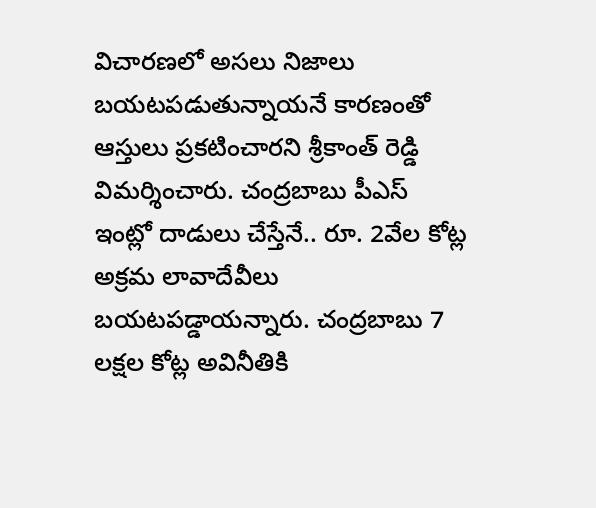విచారణలో అసలు నిజాలు బయటపడుతున్నాయనే కారణంతో ఆస్తులు ప్రకటించారని శ్రీకాంత్ రెడ్డి విమర్శించారు. చంద్రబాబు పీఎస్ ఇంట్లో దాడులు చేస్తేనే.. రూ. 2వేల కోట్ల అక్రమ లావాదేవీలు బయటపడ్డాయన్నారు. చంద్రబాబు 7 లక్షల కోట్ల అవినీతికి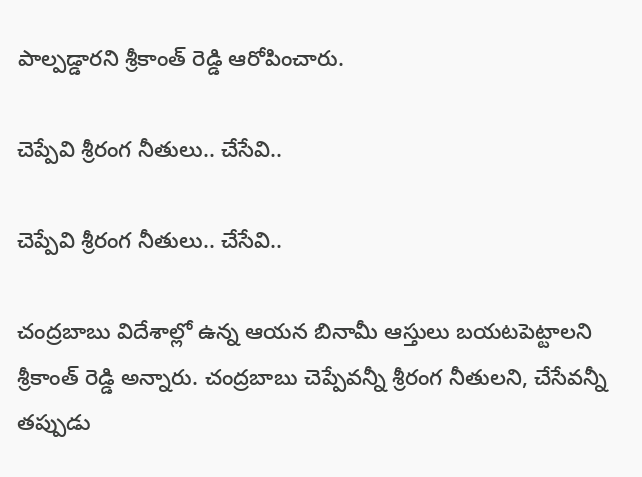పాల్పడ్డారని శ్రీకాంత్ రెడ్డి ఆరోపించారు.

చెప్పేవి శ్రీరంగ నీతులు.. చేసేవి..

చెప్పేవి శ్రీరంగ నీతులు.. చేసేవి..

చంద్రబాబు విదేశాల్లో ఉన్న ఆయన బినామీ ఆస్తులు బయటపెట్టాలని శ్రీకాంత్ రెడ్డి అన్నారు. చంద్రబాబు చెప్పేవన్నీ శ్రీరంగ నీతులని, చేసేవన్నీ తప్పుడు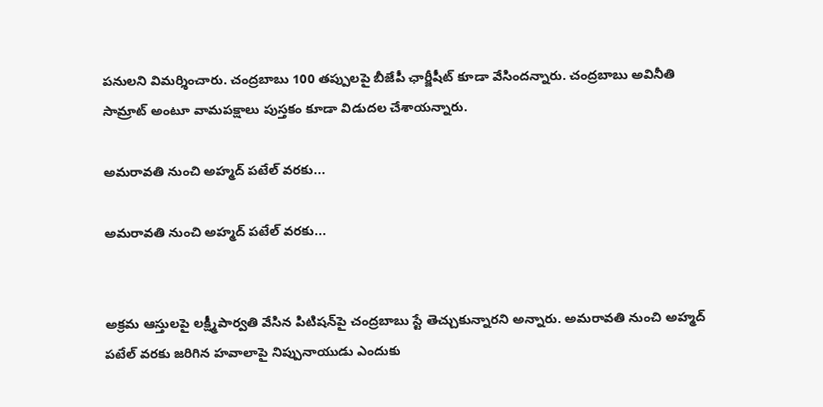పనులని విమర్శించారు. చంద్రబాబు 100 తప్పులపై బీజేపీ ఛార్జీషీట్ కూడా వేసిందన్నారు. చంద్రబాబు అవినీతి సామ్రాట్ అంటూ వామపక్షాలు పుస్తకం కూడా విడుదల చేశాయన్నారు.

అమరావతి నుంచి అహ్మద్ పటేల్ వరకు...

అమరావతి నుంచి అహ్మద్ పటేల్ వరకు...


అక్రమ ఆస్తులపై లక్ష్మీపార్వతి వేసిన పిటిషన్‌పై చంద్రబాబు స్టే తెచ్చుకున్నారని అన్నారు. అమరావతి నుంచి అహ్మద్ పటేల్ వరకు జరిగిన హవాలాపై నిప్పునాయుడు ఎందుకు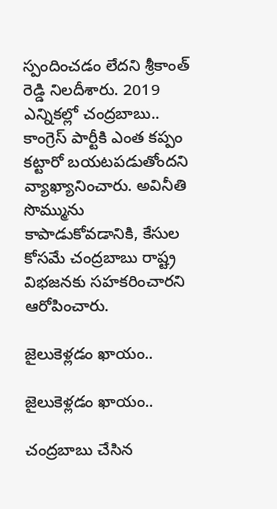స్పందించడం లేదని శ్రీకాంత్ రెడ్డి నిలదీశారు. 2019 ఎన్నికల్లో చంద్రబాబు.. కాంగ్రెస్ పార్టీకి ఎంత కప్పం కట్టారో బయటపడుతోందని వ్యాఖ్యానించారు. అవినీతి సొమ్మును కాపాడుకోవడానికి, కేసుల కోసమే చంద్రబాబు రాష్ట్ర విభజనకు సహకరించారని ఆరోపించారు.

జైలుకెళ్లడం ఖాయం..

జైలుకెళ్లడం ఖాయం..

చంద్రబాబు చేసిన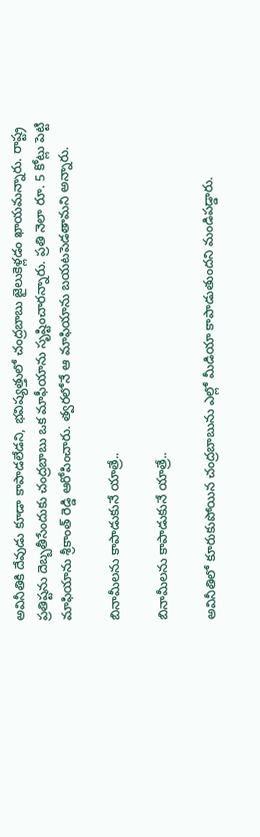అవినీతికి దేవుడు కూడా కాపాడలేడని, భవిష్యత్తులో చంద్రబాబు జైలుకెళ్లడం ఖాయమన్నారు. రాష్ట్ర ప్రతిష్టను దెబ్బతీసేందుకు చంద్రబాబు ఒక మాఫీయాను సృష్టించారన్నారు. ప్రతి నెలా రూ. 5 కోట్లు పెట్టి మాఫియాను శ్రీకాంత్ రెడ్డి ఆరోపించారు. త్వరలోనే ఆ మాఫియాను బయటపెడతామని అన్నారు.

బినామీలను కాపాడుకునే యాత్రే..

బినామీలను కాపాడుకునే యాత్రే..

అవినీతిలో కూరుకుపోయిన చంద్రబాబును ఎల్లో మీడియా కాపాడుతుందని మండిపడ్డారు.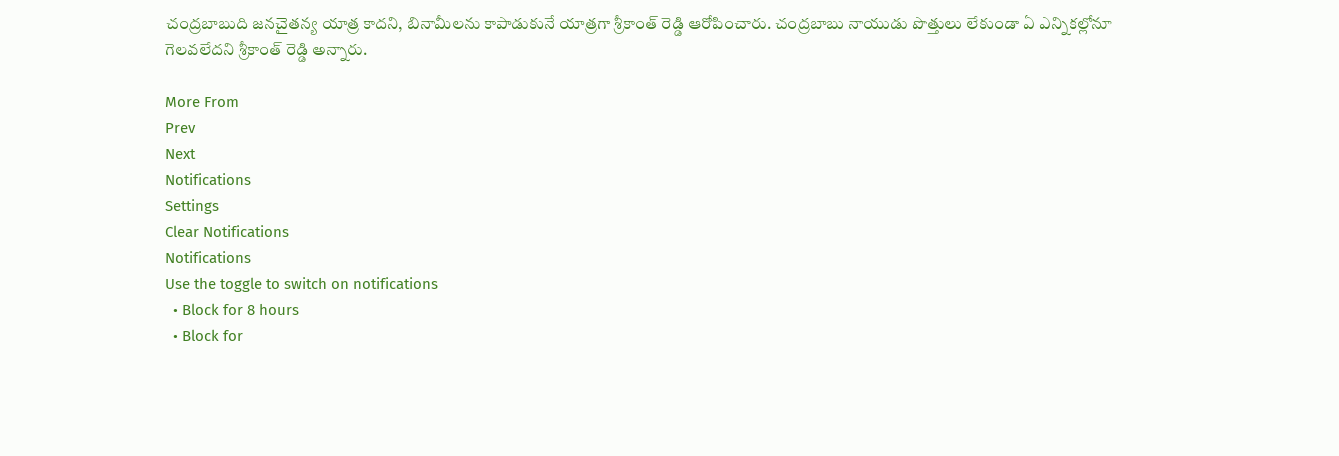చంద్రబాబుది జనచైతన్య యాత్ర కాదని, బినామీలను కాపాడుకునే యాత్రగా శ్రీకాంత్ రెడ్డి ఆరోపించారు. చంద్రబాబు నాయుడు పొత్తులు లేకుండా ఏ ఎన్నికల్లోనూ గెలవలేదని శ్రీకాంత్ రెడ్డి అన్నారు.

More From
Prev
Next
Notifications
Settings
Clear Notifications
Notifications
Use the toggle to switch on notifications
  • Block for 8 hours
  • Block for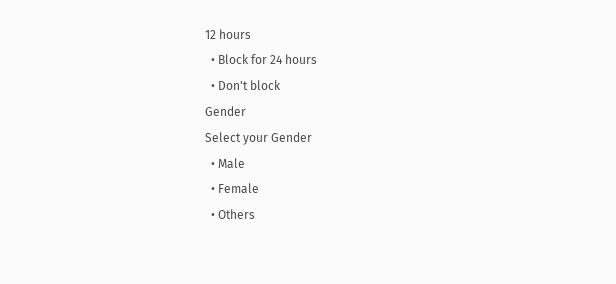12 hours
  • Block for 24 hours
  • Don't block
Gender
Select your Gender
  • Male
  • Female
  • Others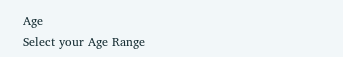Age
Select your Age Range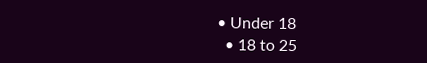• Under 18
  • 18 to 25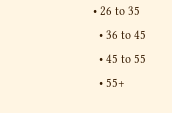• 26 to 35
  • 36 to 45
  • 45 to 55
  • 55+